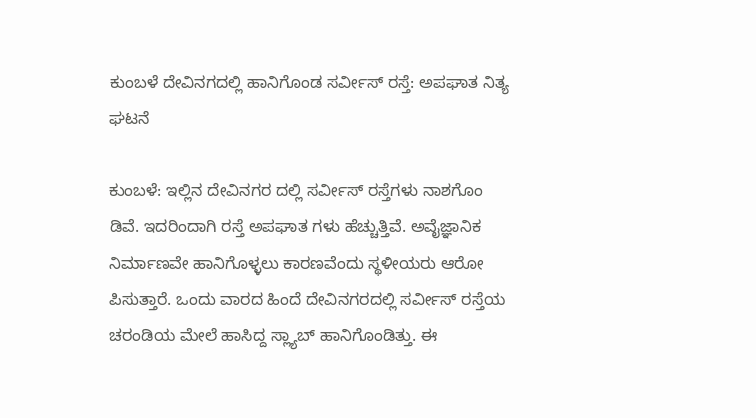ಕುಂಬಳೆ ದೇವಿನಗದಲ್ಲಿ ಹಾನಿಗೊಂಡ ಸರ್ವೀಸ್ ರಸ್ತೆ: ಅಪಘಾತ ನಿತ್ಯ ಘಟನೆ

ಕುಂಬಳೆ: ಇಲ್ಲಿನ ದೇವಿನಗರ ದಲ್ಲಿ ಸರ್ವೀಸ್ ರಸ್ತೆಗಳು ನಾಶಗೊಂ ಡಿವೆ. ಇದರಿಂದಾಗಿ ರಸ್ತೆ ಅಪಘಾತ ಗಳು ಹೆಚ್ಚುತ್ತಿವೆ. ಅವೈಜ್ಞಾನಿಕ ನಿರ್ಮಾಣವೇ ಹಾನಿಗೊಳ್ಳಲು ಕಾರಣವೆಂದು ಸ್ಥಳೀಯರು ಆರೋ ಪಿಸುತ್ತಾರೆ. ಒಂದು ವಾರದ ಹಿಂದೆ ದೇವಿನಗರದಲ್ಲಿ ಸರ್ವೀಸ್ ರಸ್ತೆಯ ಚರಂಡಿಯ ಮೇಲೆ ಹಾಸಿದ್ದ ಸ್ಲ್ಯಾಬ್ ಹಾನಿಗೊಂಡಿತ್ತು. ಈ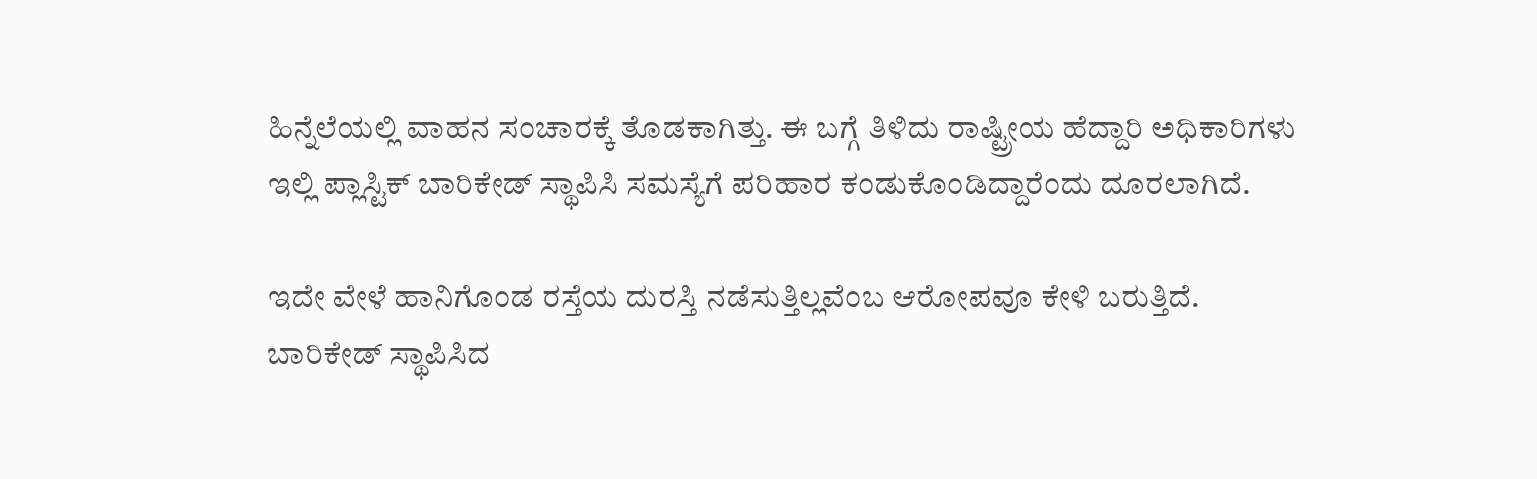ಹಿನ್ನೆಲೆಯಲ್ಲಿ ವಾಹನ ಸಂಚಾರಕ್ಕೆ ತೊಡಕಾಗಿತ್ತು. ಈ ಬಗ್ಗೆ ತಿಳಿದು ರಾಷ್ಟ್ರೀಯ ಹೆದ್ದಾರಿ ಅಧಿಕಾರಿಗಳು ಇಲ್ಲಿ ಪ್ಲಾಸ್ಟಿಕ್ ಬಾರಿಕೇಡ್ ಸ್ಥಾಪಿಸಿ ಸಮಸ್ಯೆಗೆ ಪರಿಹಾರ ಕಂಡುಕೊಂಡಿದ್ದಾರೆಂದು ದೂರಲಾಗಿದೆ.

ಇದೇ ವೇಳೆ ಹಾನಿಗೊಂಡ ರಸ್ತೆಯ ದುರಸ್ತಿ ನಡೆಸುತ್ತಿಲ್ಲವೆಂಬ ಆರೋಪವೂ ಕೇಳಿ ಬರುತ್ತಿದೆ. ಬಾರಿಕೇಡ್ ಸ್ಥಾಪಿಸಿದ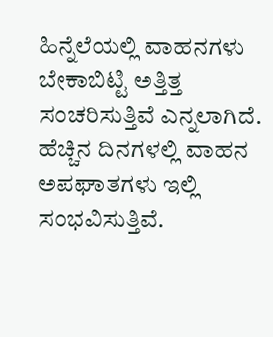ಹಿನ್ನೆಲೆಯಲ್ಲಿ ವಾಹನಗಳು ಬೇಕಾಬಿಟ್ಟಿ ಅತ್ತಿತ್ತ ಸಂಚರಿಸುತ್ತಿವೆ ಎನ್ನಲಾಗಿದೆ. ಹೆಚ್ಚಿನ ದಿನಗಳಲ್ಲಿ ವಾಹನ ಅಪಘಾತಗಳು ಇಲ್ಲಿ ಸಂಭವಿಸುತ್ತಿವೆ.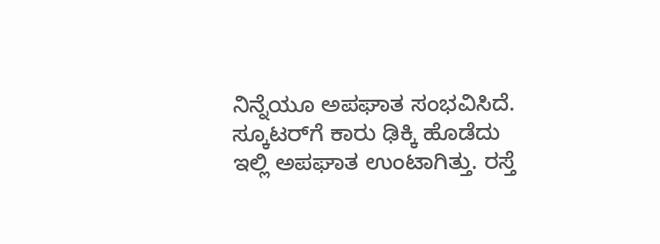ನಿನ್ನೆಯೂ ಅಪಘಾತ ಸಂಭವಿಸಿದೆ. ಸ್ಕೂಟರ್‌ಗೆ ಕಾರು ಢಿಕ್ಕಿ ಹೊಡೆದು ಇಲ್ಲಿ ಅಪಘಾತ ಉಂಟಾಗಿತ್ತು. ರಸ್ತೆ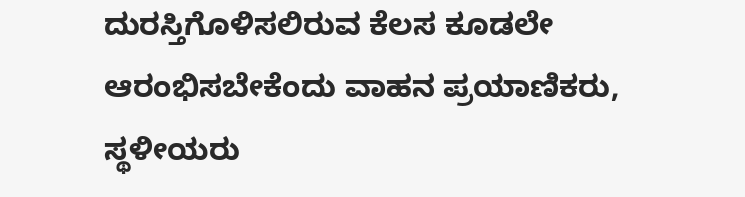ದುರಸ್ತಿಗೊಳಿಸಲಿರುವ ಕೆಲಸ ಕೂಡಲೇ ಆರಂಭಿಸಬೇಕೆಂದು ವಾಹನ ಪ್ರಯಾಣಿಕರು, ಸ್ಥಳೀಯರು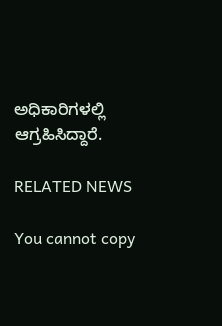ಅಧಿಕಾರಿಗಳಲ್ಲಿ ಆಗ್ರಹಿಸಿದ್ದಾರೆ.

RELATED NEWS

You cannot copy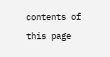contents of this page